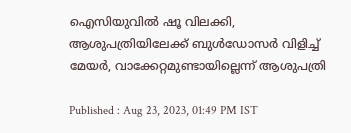ഐസിയുവില്‍ ഷൂ വിലക്കി, ആശുപത്രിയിലേക്ക് ബുള്‍ഡോസര്‍ വിളിച്ച് മേയര്‍, വാക്കേറ്റമുണ്ടായില്ലെന്ന് ആശുപത്രി

Published : Aug 23, 2023, 01:49 PM IST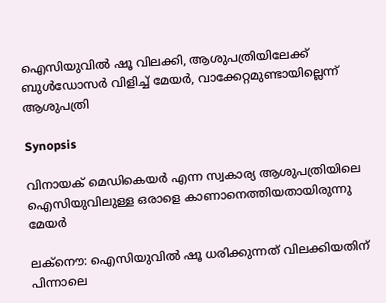ഐസിയുവില്‍ ഷൂ വിലക്കി, ആശുപത്രിയിലേക്ക് ബുള്‍ഡോസര്‍ വിളിച്ച് മേയര്‍, വാക്കേറ്റമുണ്ടായില്ലെന്ന് ആശുപത്രി

Synopsis

വിനായക് മെഡികെയര്‍ എന്ന സ്വകാര്യ ആശുപത്രിയിലെ ഐസിയുവിലുള്ള ഒരാളെ കാണാനെത്തിയതായിരുന്നു മേയര്‍

ലക്നൌ: ഐസിയുവില്‍ ഷൂ ധരിക്കുന്നത് വിലക്കിയതിന് പിന്നാലെ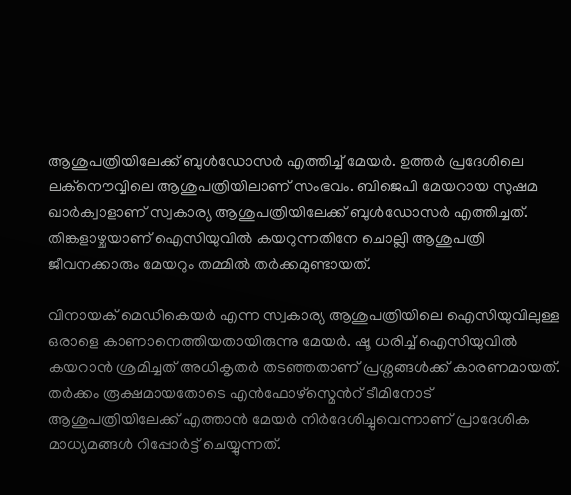ആശുപത്രിയിലേക്ക് ബുള്‍ഡോസര്‍ എത്തിച്ച് മേയര്‍. ഉത്തര്‍ പ്രദേശിലെ ലക്നൌവ്വിലെ ആശുപത്രിയിലാണ് സംഭവം. ബിജെപി മേയറായ സുഷമ ഖാര്‍ക്വാളാണ് സ്വകാര്യ ആശുപത്രിയിലേക്ക് ബുള്‍ഡോസര്‍ എത്തിച്ചത്. തിങ്കളാഴ്ചയാണ് ഐസിയുവില്‍ കയറുന്നതിനേ ചൊല്ലി ആശുപത്രി ജീവനക്കാരും മേയറും തമ്മില്‍ തര്‍ക്കമുണ്ടായത്.

വിനായക് മെഡികെയര്‍ എന്ന സ്വകാര്യ ആശുപത്രിയിലെ ഐസിയുവിലുള്ള ഒരാളെ കാണാനെത്തിയതായിരുന്നു മേയര്‍. ഷൂ ധരിച്ച് ഐസിയുവില്‍ കയറാന്‍ ശ്രമിച്ചത് അധികൃതര്‍ തടഞ്ഞതാണ് പ്രശ്നങ്ങള്‍ക്ക് കാരണമായത്. തര്‍ക്കം രൂക്ഷമായതോടെ എന്‍ഫോഴ്സ്മെന്‍റ് ടീമിനോട് ആശുപത്രിയിലേക്ക് എത്താന്‍ മേയര്‍ നിര്‍ദേശിച്ചുവെന്നാണ് പ്രാദേശിക മാധ്യമങ്ങള്‍ റിപ്പോര്‍ട്ട് ചെയ്യുന്നത്.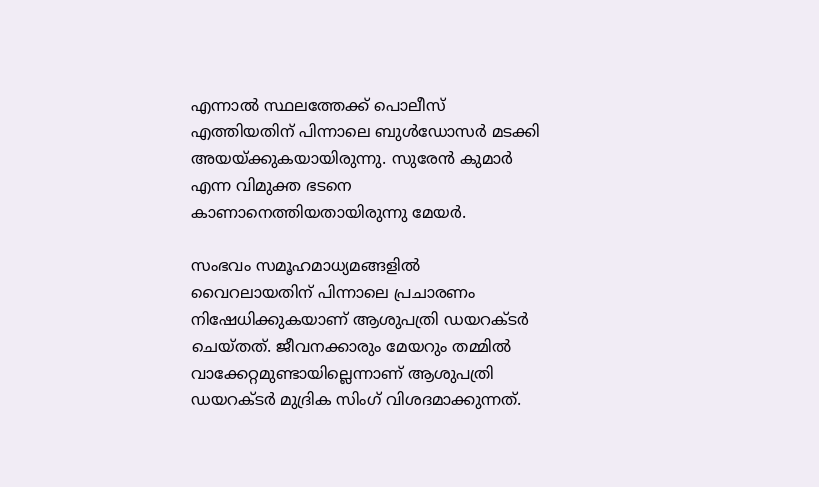എന്നാല്‍ സ്ഥലത്തേക്ക് പൊലീസ് എത്തിയതിന് പിന്നാലെ ബുള്‍ഡോസര്‍ മടക്കി അയയ്ക്കുകയായിരുന്നു. സുരേന്‍ കുമാര്‍ എന്ന വിമുക്ത ഭടനെ കാണാനെത്തിയതായിരുന്നു മേയര്‍.

സംഭവം സമൂഹമാധ്യമങ്ങളില്‍ വൈറലായതിന് പിന്നാലെ പ്രചാരണം നിഷേധിക്കുകയാണ് ആശുപത്രി ഡയറക്ടര്‍ ചെയ്തത്. ജീവനക്കാരും മേയറും തമ്മില്‍ വാക്കേറ്റമുണ്ടായില്ലെന്നാണ് ആശുപത്രി ഡയറക്ടര്‍ മുദ്രിക സിംഗ് വിശദമാക്കുന്നത്.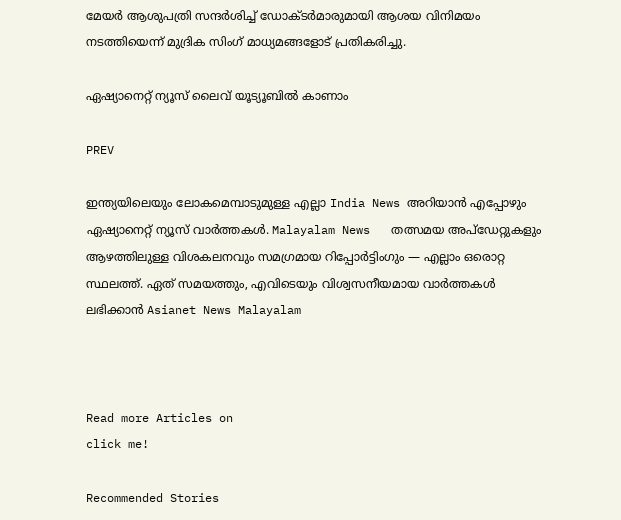മേയര്‍ ആശുപത്രി സന്ദര്‍ശിച്ച് ഡോക്ടര്‍മാരുമായി ആശയ വിനിമയം നടത്തിയെന്ന് മുദ്രിക സിംഗ് മാധ്യമങ്ങളോട് പ്രതികരിച്ചു.

ഏഷ്യാനെറ്റ് ന്യൂസ് ലൈവ് യൂട്യൂബിൽ കാണാം

PREV

ഇന്ത്യയിലെയും ലോകമെമ്പാടുമുള്ള എല്ലാ India News അറിയാൻ എപ്പോഴും ഏഷ്യാനെറ്റ് ന്യൂസ് വാർത്തകൾ. Malayalam News   തത്സമയ അപ്‌ഡേറ്റുകളും ആഴത്തിലുള്ള വിശകലനവും സമഗ്രമായ റിപ്പോർട്ടിംഗും — എല്ലാം ഒരൊറ്റ സ്ഥലത്ത്. ഏത് സമയത്തും, എവിടെയും വിശ്വസനീയമായ വാർത്തകൾ ലഭിക്കാൻ Asianet News Malayalam



Read more Articles on
click me!

Recommended Stories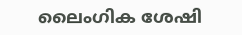ലൈംഗിക ശേഷി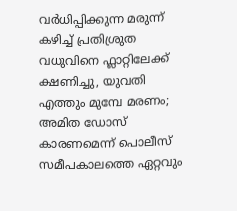വർധിപ്പിക്കുന്ന മരുന്ന് കഴിച്ച് പ്രതിശ്രുത വധുവിനെ ഫ്ലാറ്റിലേക്ക് ക്ഷണിച്ചു, യുവതി എത്തും മുമ്പേ മരണം; അമിത ഡോസ് കാരണമെന്ന് പൊലീസ്
സമീപകാലത്തെ ഏറ്റവും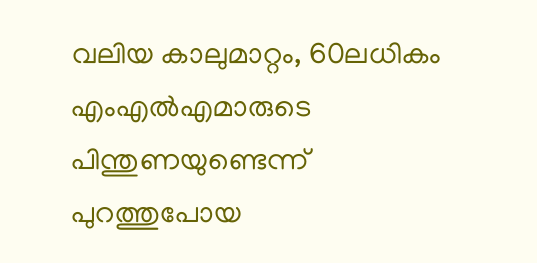വലിയ കാലുമാറ്റം, 60ലധികം എംഎൽഎമാരുടെ പിന്തുണയുണ്ടെന്ന് പുറത്തുപോയ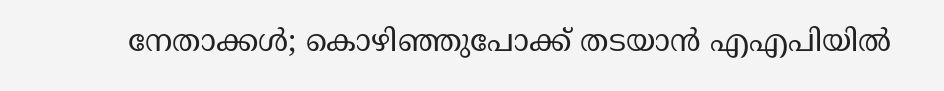നേതാക്കൾ; കൊഴിഞ്ഞുപോക്ക് തടയാൻ എഎപിയിൽ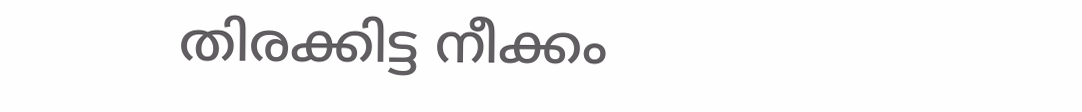തിരക്കിട്ട നീക്കം